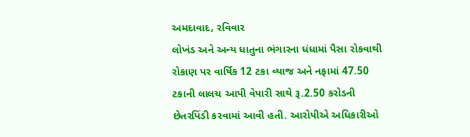અમદાવાદ, રવિવાર
લોખંડ અને અન્ય ધાતુના ભંગારના ધંધામાં પૈસા રોકવાથી રોકાણ પર વાર્ષિક 12 ટકા વ્યાજ અને નફામાં 47.50 ટકાની લાલચ આપી વેપારી સાથે રૂ.2.50 કરોડની છેતરપિંડી કરવામાં આવી હતી. આરોપીએ અધિકારીઓ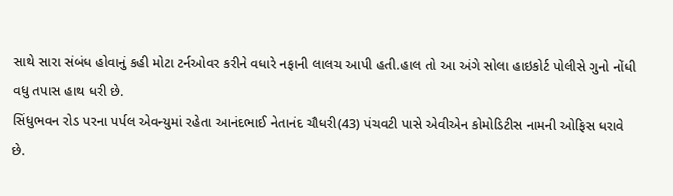સાથે સારા સંબંધ હોવાનું કહી મોટા ટર્નઓવર કરીને વધારે નફાની લાલચ આપી હતી.હાલ તો આ અંગે સોલા હાઇકોર્ટ પોલીસે ગુનો નોંધી વધુ તપાસ હાથ ધરી છે.
સિંધુભવન રોડ પરના પર્પલ એવન્યુમાં રહેતા આનંદભાઈ નેતાનંદ ચૌધરી(43) પંચવટી પાસે એવીએન કોમોડિટીસ નામની ઓફિસ ધરાવે છે.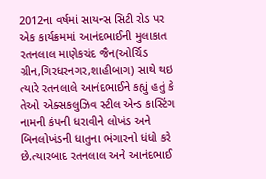2012ના વર્ષમાં સાયન્સ સિટી રોડ પર એક કાર્યક્રમમાં આનંદભાઈની મુલાકાત રતનલાલ માણેકચંદ જૈન(ઓર્ચિડ ગ્રીન,ગિરધરનગર,શાહીબાગ) સાથે થઇ ત્યારે રતનલાલે આનંદભાઈને કહ્યું હતું કે તેઓ એક્સકલુઝિવ સ્ટીલ એન્ડ કાસ્ટિંગ નામની કંપની ધરાવીને લોખંડ અને બિનલોખંડની ધાતુના ભંગારનો ધંધો કરે છે.ત્યારબાદ રતનલાલ અને આનંદભાઈ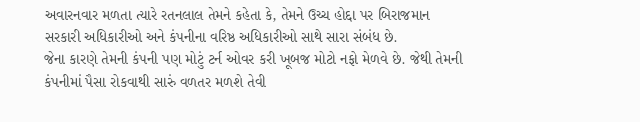અવારનવાર મળતા ત્યારે રતનલાલ તેમને કહેતા કે, તેમને ઉચ્ચ હોદ્દા પર બિરાજમાન સરકારી અધિકારીઓ અને કંપનીના વરિષ્ઠ અધિકારીઓ સાથે સારા સંબંધ છે.
જેના કારણે તેમની કંપની પણ મોટું ટર્ન ઓવર કરી ખૂબજ મોટો નફો મેળવે છે. જેથી તેમની કંપનીમાં પૈસા રોકવાથી સારું વળતર મળશે તેવી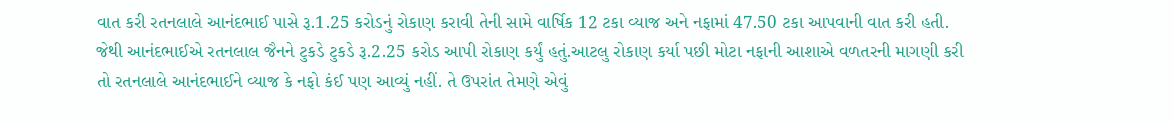વાત કરી રતનલાલે આનંદભાઈ પાસે રૂ.1.25 કરોડનું રોકાણ કરાવી તેની સામે વાર્ષિક 12 ટકા વ્યાજ અને નફામાં 47.50 ટકા આપવાની વાત કરી હતી. જેથી આનંદભાઈએ રતનલાલ જૈનને ટુકડે ટુકડે રૂ.2.25 કરોડ આપી રોકાણ કર્યું હતું.આટલુ રોકાણ કર્યા પછી મોટા નફાની આશાએ વળતરની માગણી કરી તો રતનલાલે આનંદભાઈને વ્યાજ કે નફો કંઈ પણ આવ્યું નહીં. તે ઉપરાંત તેમણે એવું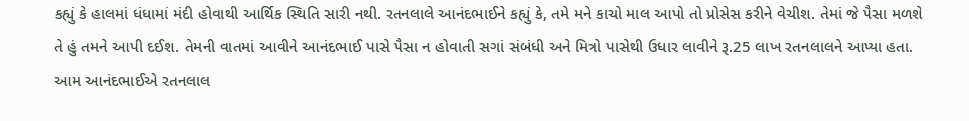કહ્યું કે હાલમાં ધંધામાં મંદી હોવાથી આર્થિક સ્થિતિ સારી નથી. રતનલાલે આનંદભાઈને કહ્યું કે, તમે મને કાચો માલ આપો તો પ્રોસેસ કરીને વેચીશ. તેમાં જે પૈસા મળશે તે હું તમને આપી દઈશ. તેમની વાતમાં આવીને આનંદભાઈ પાસે પૈસા ન હોવાતી સગાં સંબંધી અને મિત્રો પાસેથી ઉધાર લાવીને રૂ.25 લાખ રતનલાલને આપ્યા હતા. આમ આનંદભાઈએ રતનલાલ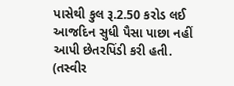પાસેથી કુલ રૂ.2.50 કરોડ લઈ આજદિન સુધી પૈસા પાછા નહીં આપી છેતરપિંડી કરી હતી. (તસ્વીર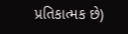પ્રતિકાત્મક છે)